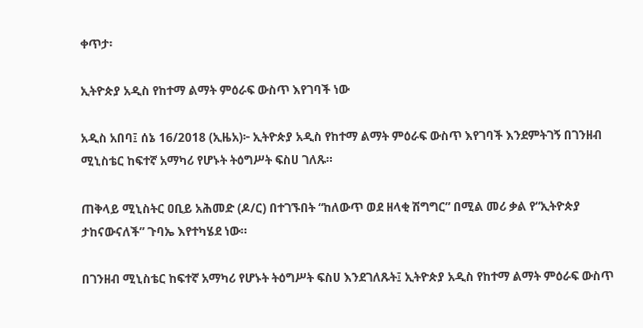ቀጥታ፡

ኢትዮጵያ አዲስ የከተማ ልማት ምዕራፍ ውስጥ እየገባች ነው

አዲስ አበባ፤ ሰኔ 16/2018 (ኢዜአ)፦ ኢትዮጵያ አዲስ የከተማ ልማት ምዕራፍ ውስጥ እየገባች እንደምትገኝ በገንዘብ ሚኒስቴር ከፍተኛ አማካሪ የሆኑት ትዕግሥት ፍስሀ ገለጹ።

ጠቅላይ ሚኒስትር ዐቢይ አሕመድ (ዶ/ር) በተገኙበት “ከለውጥ ወደ ዘላቂ ሽግግር” በሚል መሪ ቃል የ“ኢትዮጵያ ታከናውናለች” ጉባኤ እየተካሄደ ነው።

በገንዘብ ሚኒስቴር ከፍተኛ አማካሪ የሆኑት ትዕግሥት ፍስሀ እንደገለጹት፤ ኢትዮጵያ አዲስ የከተማ ልማት ምዕራፍ ውስጥ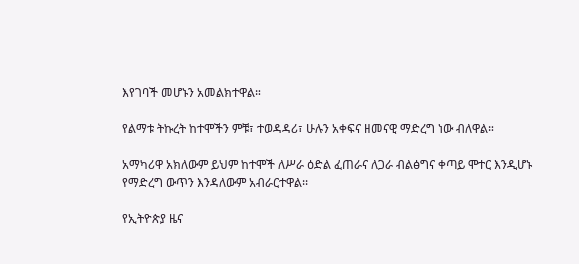እየገባች መሆኑን አመልክተዋል።

የልማቱ ትኩረት ከተሞችን ምቹ፣ ተወዳዳሪ፣ ሁሉን አቀፍና ዘመናዊ ማድረግ ነው ብለዋል።

አማካሪዋ አክለውም ይህም ከተሞች ለሥራ ዕድል ፈጠራና ለጋራ ብልፅግና ቀጣይ ሞተር እንዲሆኑ የማድረግ ውጥን እንዳለውም አብራርተዋል፡፡

የኢትዮጵያ ዜና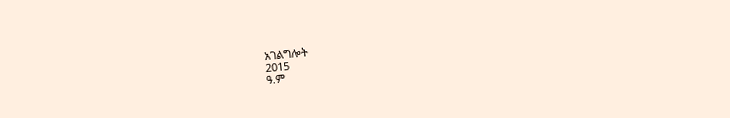አገልግሎት
2015
ዓ.ም